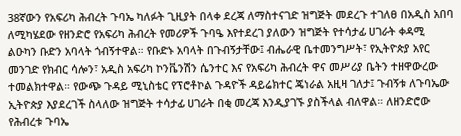38ኛውን የአፍሪካ ሕብረት ጉባኤ ካለፉት ጊዚያት በላቀ ደረጃ ለማስተናገድ ዝግጅት መደረጉ ተገለፀ በአዲስ አበባ ለሚካሄደው የዘንድሮ የአፍሪካ ሕብረት የመሪዎች ጉባዔ እየተደረገ ያለውን ዝግጅት የተሳታፊ ሀገራት ቀዳሚ ልዑካን ቡድን አባላት ጎብኝተዋል። የቡድኑ አባላት በጉብኝታቸው፤ ብሔራዊ ቤተመንግሥት፣ የኢትዮጵያ አየር መንገድ የክብር ሳሎን፣ አዲስ አፍሪካ ኮንቬንሽን ሴንተር እና የአፍሪካ ሕብረት ዋና መሥሪያ ቤትን ተዘዋውረው ተመልክተዋል። የውጭ ጉዳይ ሚኒስቴር የፕሮቶኮል ጉዳዮች ዳይሬክተር ጄነራል አዚዛ ገለታ፤ ጉብኝቱ ለጉባኤው ኢትዮጵያ እያደረገች ስላለው ዝግጅት ተሳታፊ ሀገራት በቂ መረጃ እንዲያገኙ ያስችላል ብለዋል። ለዘንድሮው የሕብረቱ ጉባኤ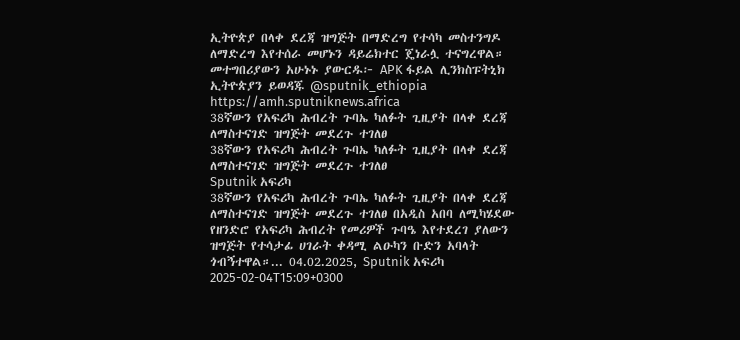ኢትዮጵያ በላቀ ደረጃ ዝግጅት በማድረግ የተሳካ መስተንግዶ ለማድረግ እየተሰራ መሆኑን ዳይሬክተር ጄነራሏ ተናግረዋል። መተግበሪያውን አሁኑኑ ያውርዱ፦ APK ፋይል ሊንክስፑትኒክ ኢትዮጵያን ይወዳጁ @sputnik_ethiopia
https://amh.sputniknews.africa
38ኛውን የአፍሪካ ሕብረት ጉባኤ ካለፉት ጊዚያት በላቀ ደረጃ ለማስተናገድ ዝግጅት መደረጉ ተገለፀ
38ኛውን የአፍሪካ ሕብረት ጉባኤ ካለፉት ጊዚያት በላቀ ደረጃ ለማስተናገድ ዝግጅት መደረጉ ተገለፀ
Sputnik አፍሪካ
38ኛውን የአፍሪካ ሕብረት ጉባኤ ካለፉት ጊዚያት በላቀ ደረጃ ለማስተናገድ ዝግጅት መደረጉ ተገለፀ በአዲስ አበባ ለሚካሄደው የዘንድሮ የአፍሪካ ሕብረት የመሪዎች ጉባዔ እየተደረገ ያለውን ዝግጅት የተሳታፊ ሀገራት ቀዳሚ ልዑካን ቡድን አባላት ጎብኝተዋል።... 04.02.2025, Sputnik አፍሪካ
2025-02-04T15:09+0300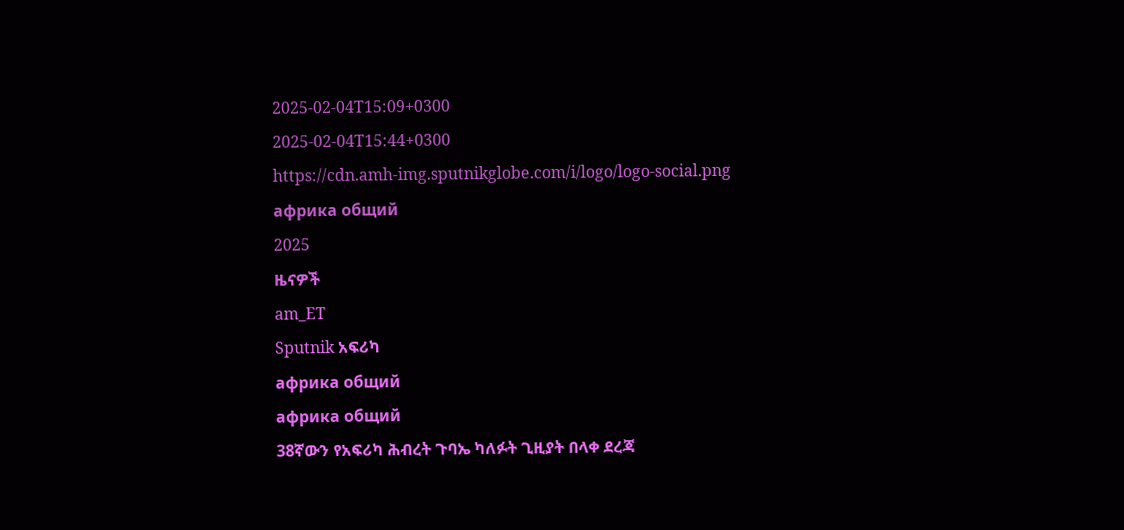2025-02-04T15:09+0300
2025-02-04T15:44+0300
https://cdn.amh-img.sputnikglobe.com/i/logo/logo-social.png
африка общий
2025
ዜናዎች
am_ET
Sputnik አፍሪካ
африка общий
африка общий
38ኛውን የአፍሪካ ሕብረት ጉባኤ ካለፉት ጊዚያት በላቀ ደረጃ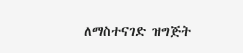ለማስተናገድ ዝግጅት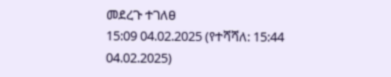መደረጉ ተገለፀ
15:09 04.02.2025 (የተሻሻለ: 15:44 04.02.2025)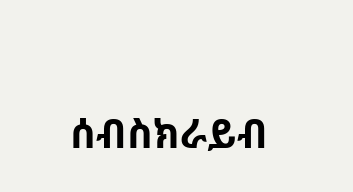ሰብስክራይብ